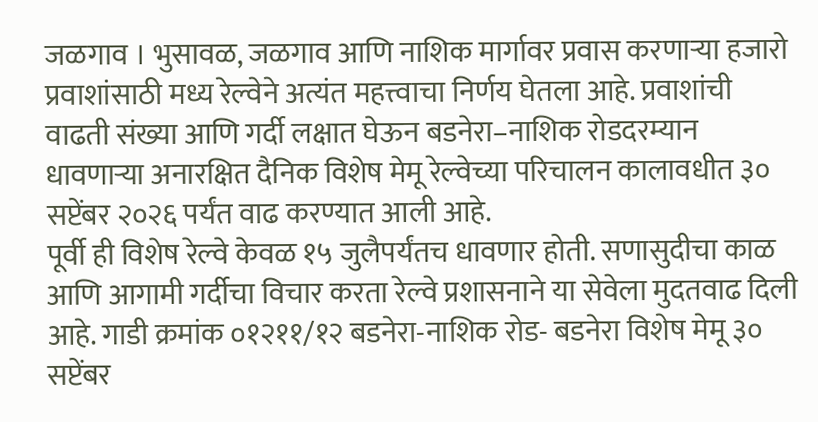जळगाव । भुसावळ, जळगाव आणि नाशिक मार्गावर प्रवास करणाऱ्या हजारो प्रवाशांसाठी मध्य रेल्वेने अत्यंत महत्त्वाचा निर्णय घेतला आहे. प्रवाशांची वाढती संख्या आणि गर्दी लक्षात घेऊन बडनेरा–नाशिक रोडदरम्यान धावणाऱ्या अनारक्षित दैनिक विशेष मेमू रेल्वेच्या परिचालन कालावधीत ३० सप्टेंबर २०२६ पर्यंत वाढ करण्यात आली आहे.
पूर्वी ही विशेष रेल्वे केवळ १५ जुलैपर्यंतच धावणार होती. सणासुदीचा काळ आणि आगामी गर्दीचा विचार करता रेल्वे प्रशासनाने या सेवेला मुदतवाढ दिली आहे. गाडी क्रमांक ०१२११/१२ बडनेरा-नाशिक रोड- बडनेरा विशेष मेमू ३० सप्टेंबर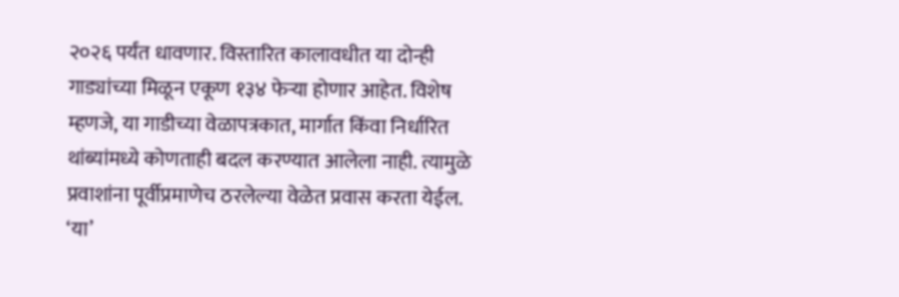२०२६ पर्यंत धावणार. विस्तारित कालावधीत या दोन्ही गाड्यांच्या मिळून एकूण १३४ फेऱ्या होणार आहेत. विशेष म्हणजे, या गाडीच्या वेळापत्रकात, मार्गात किंवा निर्धारित थांब्यांमध्ये कोणताही बदल करण्यात आलेला नाही. त्यामुळे प्रवाशांना पूर्वीप्रमाणेच ठरलेल्या वेळेत प्रवास करता येईल.
‘या’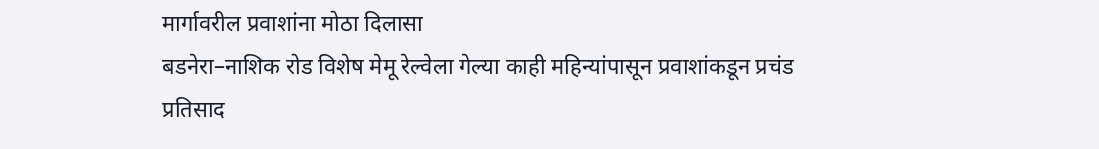मार्गावरील प्रवाशांना मोठा दिलासा
बडनेरा–नाशिक रोड विशेष मेमू रेल्वेला गेल्या काही महिन्यांपासून प्रवाशांकडून प्रचंड प्रतिसाद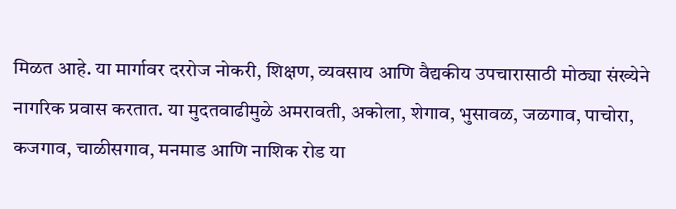मिळत आहे. या मार्गावर दररोज नोकरी, शिक्षण, व्यवसाय आणि वैद्यकीय उपचारासाठी मोठ्या संख्येने नागरिक प्रवास करतात. या मुदतवाढीमुळे अमरावती, अकोला, शेगाव, भुसावळ, जळगाव, पाचोरा, कजगाव, चाळीसगाव, मनमाड आणि नाशिक रोड या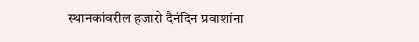स्थानकांवरील हजारो दैनंदिन प्रवाशांना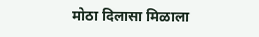मोठा दिलासा मिळाला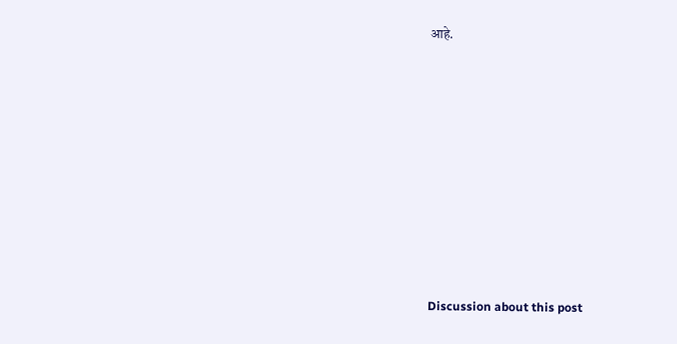आहे.















Discussion about this post